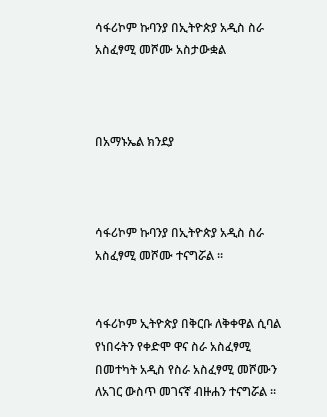ሳፋሪኮም ኩባንያ በኢትዮጵያ አዲስ ስራ አስፈፃሚ መሾሙ አስታውቋል



በአማኑኤል ክንደያ



ሳፋሪኮም ኩባንያ በኢትዮጵያ አዲስ ስራ አስፈፃሚ መሾሙ ተናግሯል ።


ሳፋሪኮም ኢትዮጵያ በቅርቡ ለቅቀዋል ሲባል የነበሩትን የቀድሞ ዋና ስራ አስፈፃሚ በመተካት አዲስ የስራ አስፈፃሚ መሾሙን ለአገር ውስጥ መገናኛ ብዙሐን ተናግሯል ።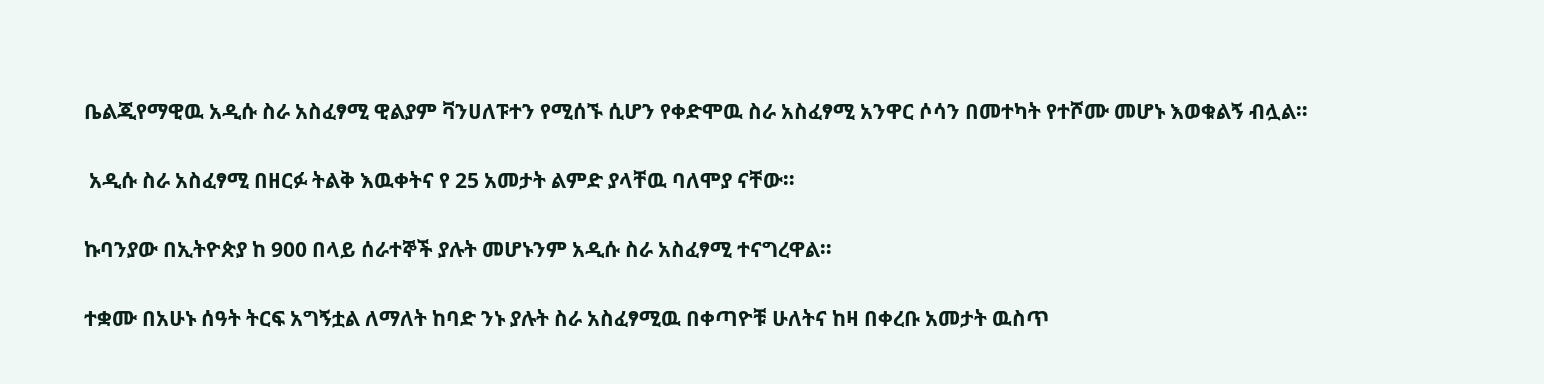ቤልጂየማዊዉ አዲሱ ስራ አስፈፃሚ ዊልያም ቫንሀለፑተን የሚሰኙ ሲሆን የቀድሞዉ ስራ አስፈፃሚ አንዋር ሶሳን በመተካት የተሾሙ መሆኑ እወቁልኝ ብሏል።


 አዲሱ ስራ አስፈፃሚ በዘርፉ ትልቅ እዉቀትና የ 25 አመታት ልምድ ያላቸዉ ባለሞያ ናቸው።


ኩባንያው በኢትዮጵያ ከ 900 በላይ ሰራተኞች ያሉት መሆኑንም አዲሱ ስራ አስፈፃሚ ተናግረዋል።


ተቋሙ በአሁኑ ሰዓት ትርፍ አግኝቷል ለማለት ከባድ ንኑ ያሉት ስራ አስፈፃሚዉ በቀጣዮቹ ሁለትና ከዛ በቀረቡ አመታት ዉስጥ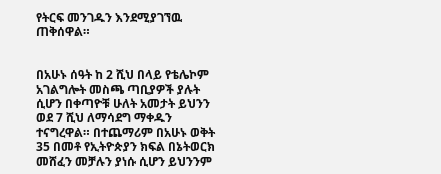የትርፍ መንገዱን እንደሚያገኘዉ ጠቅሰዋል።


በአሁኑ ሰዓት ከ 2 ሺህ በላይ የቴሌኮም አገልግሎት መስጫ ጣቢያዎች ያሉት ሲሆን በቀጣዮቹ ሁለት አመታት ይህንን ወደ 7 ሺህ ለማሳደግ ማቀዱን ተናግረዋል። በተጨማሪም በአሁኑ ወቅት 35 በመቶ የኢትዮጵያን ክፍል በኔትወርክ መሸፈን መቻሉን ያነሱ ሲሆን ይህንንም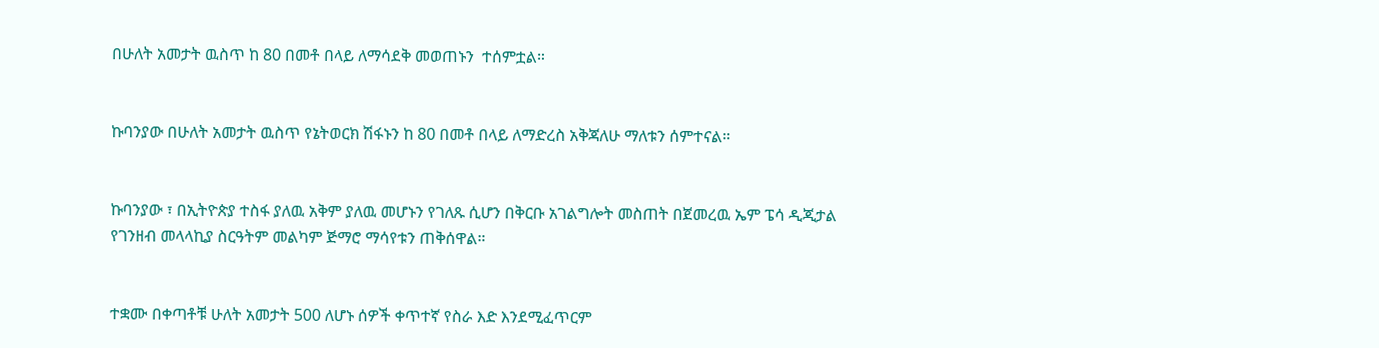በሁለት አመታት ዉስጥ ከ 80 በመቶ በላይ ለማሳደቅ መወጠኑን  ተሰምቷል።


ኩባንያው በሁለት አመታት ዉስጥ የኔትወርክ ሽፋኑን ከ 80 በመቶ በላይ ለማድረስ አቅጃለሁ ማለቱን ሰምተናል።


ኩባንያው ፣ በኢትዮጵያ ተስፋ ያለዉ አቅም ያለዉ መሆኑን የገለጹ ሲሆን በቅርቡ አገልግሎት መስጠት በጀመረዉ ኤም ፔሳ ዲጂታል የገንዘብ መላላኪያ ስርዓትም መልካም ጅማሮ ማሳየቱን ጠቅሰዋል።


ተቋሙ በቀጣቶቹ ሁለት አመታት 500 ለሆኑ ሰዎች ቀጥተኛ የስራ እድ እንደሚፈጥርም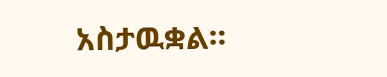አስታዉቋል።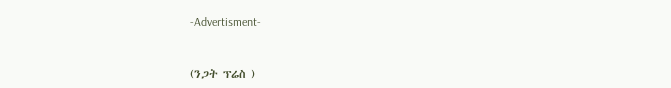-Advertisment-



(ንጋት ፕሬስ )